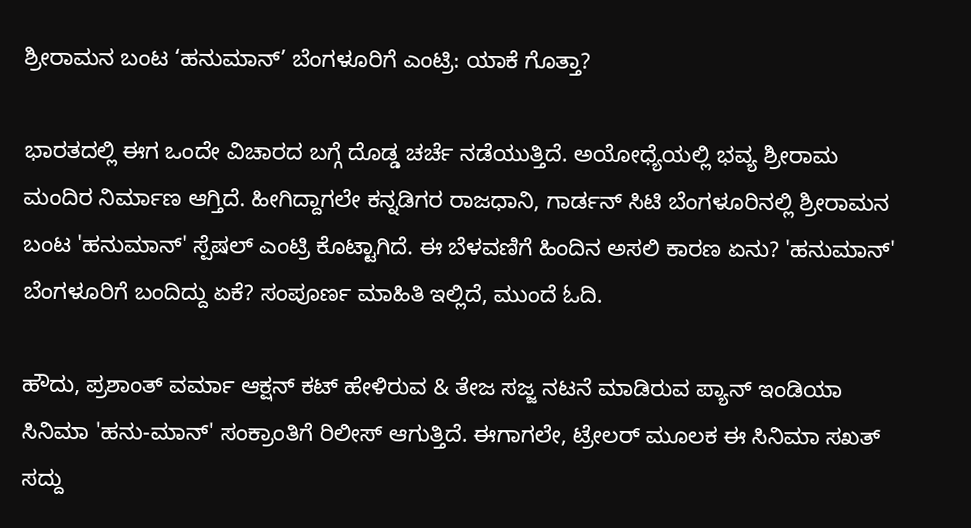ಶ್ರೀರಾಮನ ಬಂಟ ‘ಹನುಮಾನ್’ ಬೆಂಗಳೂರಿಗೆ ಎಂಟ್ರಿ: ಯಾಕೆ ಗೊತ್ತಾ?

ಭಾರತದಲ್ಲಿ ಈಗ ಒಂದೇ ವಿಚಾರದ ಬಗ್ಗೆ ದೊಡ್ಡ ಚರ್ಚೆ ನಡೆಯುತ್ತಿದೆ. ಅಯೋಧ್ಯೆಯಲ್ಲಿ ಭವ್ಯ ಶ್ರೀರಾಮ ಮಂದಿರ ನಿರ್ಮಾಣ ಆಗ್ತಿದೆ. ಹೀಗಿದ್ದಾಗಲೇ ಕನ್ನಡಿಗರ ರಾಜಧಾನಿ, ಗಾರ್ಡನ್ ಸಿಟಿ ಬೆಂಗಳೂರಿನಲ್ಲಿ ಶ್ರೀರಾಮನ ಬಂಟ 'ಹನುಮಾನ್' ಸ್ಪೆಷಲ್ ಎಂಟ್ರಿ ಕೊಟ್ಟಾಗಿದೆ. ಈ ಬೆಳವಣಿಗೆ ಹಿಂದಿನ ಅಸಲಿ ಕಾರಣ ಏನು? 'ಹನುಮಾನ್' ಬೆಂಗಳೂರಿಗೆ ಬಂದಿದ್ದು ಏಕೆ? ಸಂಪೂರ್ಣ ಮಾಹಿತಿ ಇಲ್ಲಿದೆ, ಮುಂದೆ ಓದಿ.

ಹೌದು, ಪ್ರಶಾಂತ್ ವರ್ಮಾ ಆಕ್ಷನ್ ಕಟ್ ಹೇಳಿರುವ & ತೇಜ ಸಜ್ಜ ನಟನೆ ಮಾಡಿರುವ ಪ್ಯಾನ್ ಇಂಡಿಯಾ ಸಿನಿಮಾ 'ಹನು-ಮಾನ್' ಸಂಕ್ರಾಂತಿಗೆ ರಿಲೀಸ್ ಆಗುತ್ತಿದೆ. ಈಗಾಗಲೇ, ಟ್ರೇಲರ್ ಮೂಲಕ ಈ ಸಿನಿಮಾ ಸಖತ್ ಸದ್ದು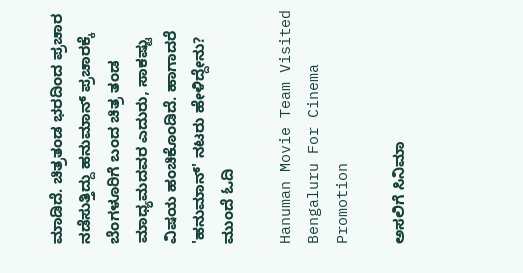ಮಾಡಿದೆ. ಚಿತ್ರತಂಡ ಭರದಿಂದ ಪ್ರಚಾರ ನಡೆಸುತ್ತಿದ್ದು ಹನುಮಾನ್ ಪ್ರಚಾರಕ್ಕೆ ಬೆಂಗಳೂರಿಗೆ ಬಂದ ಚಿತ್ರ ತಂಡ ಮಾಧ್ಯಮದವರ ಎದುರು, ಸಾಕಷ್ಟು ವಿಷಯ ಹಂಚಿಕೊಂಡಿದೆ. ಹಾಗಾದರೆ 'ಹನುಮಾನ್' ನಟರು ಹೇಳಿದ್ದೇನು? ಮುಂದೆ ಓದಿ

Hanuman Movie Team Visited Bengaluru For Cinema Promotion

ಅಸಲಿಗೆ ಸಿನಿಮಾ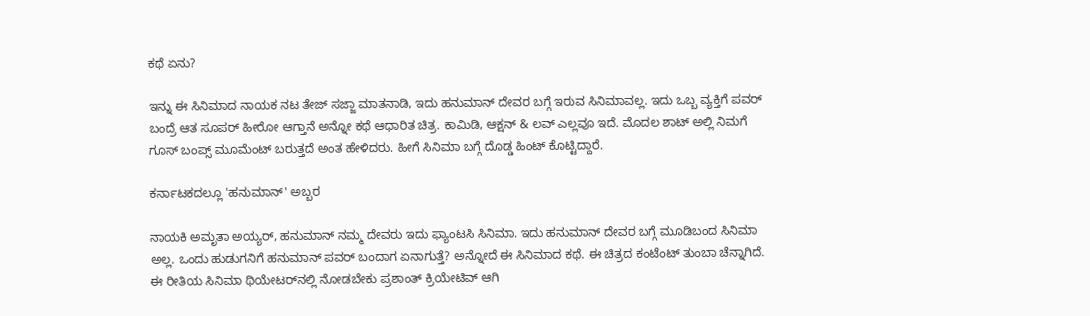ಕಥೆ ಏನು?

ಇನ್ನು ಈ ಸಿನಿಮಾದ ನಾಯಕ ನಟ ತೇಜ್ ಸಜ್ಜಾ ಮಾತನಾಡಿ, ಇದು ಹನುಮಾನ್ ದೇವರ ಬಗ್ಗೆ ಇರುವ ಸಿನಿಮಾವಲ್ಲ. ಇದು ಒಬ್ಬ ವ್ಯಕ್ತಿಗೆ ಪವರ್ ಬಂದ್ರೆ ಆತ ಸೂಪರ್ ಹೀರೋ ಆಗ್ತಾನೆ ಅನ್ನೋ ಕಥೆ ಆಧಾರಿತ ಚಿತ್ರ. ಕಾಮಿಡಿ, ಆಕ್ಷನ್ & ಲವ್ ಎಲ್ಲವೂ ಇದೆ. ಮೊದಲ ಶಾಟ್ ಅಲ್ಲಿ ನಿಮಗೆ ಗೂಸ್ ಬಂಪ್ಸ್ ಮೂಮೆಂಟ್ ಬರುತ್ತದೆ ಅಂತ ಹೇಳಿದರು. ಹೀಗೆ ಸಿನಿಮಾ ಬಗ್ಗೆ ದೊಡ್ಡ ಹಿಂಟ್ ಕೊಟ್ಟಿದ್ದಾರೆ.

ಕರ್ನಾಟಕದಲ್ಲೂ 'ಹನುಮಾನ್' ಅಬ್ಬರ

ನಾಯಕಿ ಅಮೃತಾ ಅಯ್ಯರ್, ಹನುಮಾನ್ ನಮ್ಮ ದೇವರು ಇದು ಫ್ಯಾಂಟಸಿ ಸಿನಿಮಾ. ಇದು ಹನುಮಾನ್ ದೇವರ ಬಗ್ಗೆ ಮೂಡಿಬಂದ ಸಿನಿಮಾ ಅಲ್ಲ‌. ಒಂದು ಹುಡುಗನಿಗೆ ಹನುಮಾನ್ ಪವರ್ ಬಂದಾಗ ಏನಾಗುತ್ತೆ? ಅನ್ನೋದೆ ಈ ಸಿನಿಮಾದ ಕಥೆ. ಈ ಚಿತ್ರದ ಕಂಟೆಂಟ್ ತುಂಬಾ ಚೆನ್ನಾಗಿದೆ. ಈ ರೀತಿಯ ಸಿನಿಮಾ ಥಿಯೇಟರ್‌ನಲ್ಲಿ ನೋಡಬೇಕು ಪ್ರಶಾಂತ್ ಕ್ರಿಯೇಟಿವ್ ಆಗಿ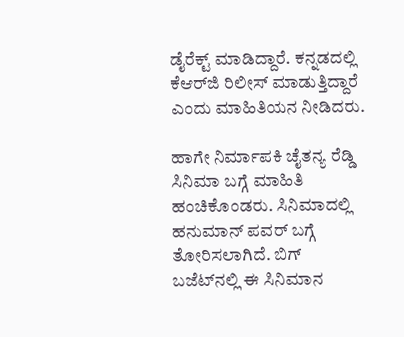ಡೈರೆಕ್ಟ್ ಮಾಡಿದ್ದಾರೆ. ಕನ್ನಡದಲ್ಲಿ ಕೆಆರ್‌ಜಿ ರಿಲೀಸ್ ಮಾಡುತ್ತಿದ್ದಾರೆ ಎಂದು ಮಾಹಿತಿಯನ ನೀಡಿದರು.

ಹಾಗೇ ನಿರ್ಮಾಪಕಿ ಚೈತನ್ಯ ರೆಡ್ಡಿ ಸಿನಿಮಾ ಬಗ್ಗೆ ಮಾಹಿತಿ ಹಂಚಿಕೊಂಡರು. ಸಿನಿಮಾದಲ್ಲಿ ಹನುಮಾನ್ ಪವರ್ ಬಗ್ಗೆ ತೋರಿಸಲಾಗಿದೆ. ಬಿಗ್ ಬಜೆಟ್‌ನಲ್ಲಿ ಈ ಸಿನಿಮಾನ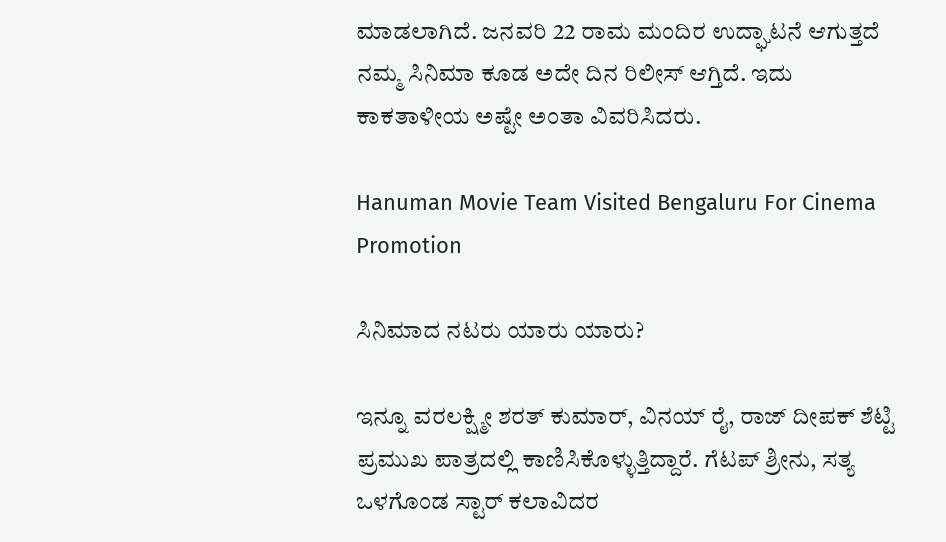ಮಾಡಲಾಗಿದೆ. ಜನವರಿ 22 ರಾಮ ಮಂದಿರ ಉದ್ಘಾಟನೆ ಆಗುತ್ತದೆ ನಮ್ಮ ಸಿನಿಮಾ ಕೂಡ ಅದೇ ದಿನ ರಿಲೀಸ್ ಆಗ್ತಿದೆ. ಇದು ಕಾಕತಾಳೀಯ ಅಷ್ಟೇ ಅಂತಾ ವಿವರಿಸಿದರು.

Hanuman Movie Team Visited Bengaluru For Cinema Promotion

ಸಿನಿಮಾದ ನಟರು ಯಾರು ಯಾರು?

ಇನ್ನೂ ವರಲಕ್ಷ್ಮೀ ಶರತ್ ಕುಮಾರ್, ವಿನಯ್ ರೈ, ರಾಜ್ ದೀಪಕ್ ಶೆಟ್ಟಿ ಪ್ರಮುಖ ಪಾತ್ರದಲ್ಲಿ ಕಾಣಿಸಿಕೊಳ್ಳುತ್ತಿದ್ದಾರೆ. ಗೆಟಪ್ ಶ್ರೀನು, ಸತ್ಯ ಒಳಗೊಂಡ ಸ್ಟಾರ್ ಕಲಾವಿದರ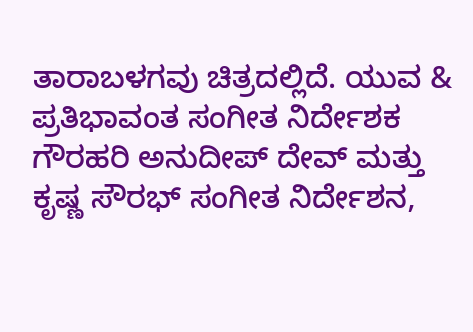ತಾರಾಬಳಗವು ಚಿತ್ರದಲ್ಲಿದೆ. ಯುವ & ಪ್ರತಿಭಾವಂತ ಸಂಗೀತ ನಿರ್ದೇಶಕ ಗೌರಹರಿ ಅನುದೀಪ್ ದೇವ್ ಮತ್ತು ಕೃಷ್ಣ ಸೌರಭ್ ಸಂಗೀತ ನಿರ್ದೇಶನ,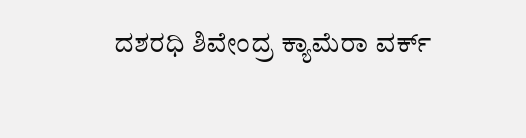ದಶರಧಿ ಶಿವೇಂದ್ರ ಕ್ಯಾಮೆರಾ ವರ್ಕ್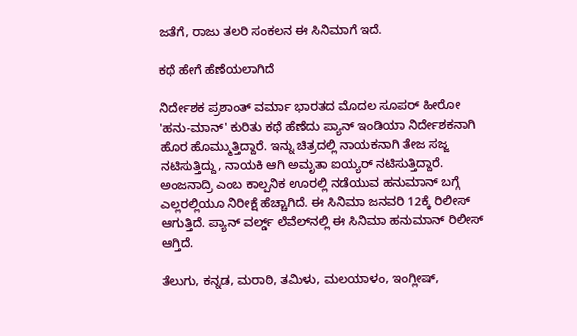ಜತೆಗೆ, ರಾಜು ತಲರಿ ಸಂಕಲನ ಈ ಸಿನಿಮಾಗೆ ಇದೆ.

ಕಥೆ ಹೇಗೆ ಹೆಣೆಯಲಾಗಿದೆ

ನಿರ್ದೇಶಕ ಪ್ರಶಾಂತ್ ವರ್ಮಾ ಭಾರತದ ಮೊದಲ ಸೂಪರ್ ಹೀರೋ 'ಹನು-ಮಾನ್' ಕುರಿತು ಕಥೆ ಹೆಣೆದು ಪ್ಯಾನ್ ಇಂಡಿಯಾ ನಿರ್ದೇಶಕನಾಗಿ ಹೊರ ಹೊಮ್ಮುತ್ತಿದ್ದಾರೆ. ಇನ್ನು ಚಿತ್ರದಲ್ಲಿ ನಾಯಕನಾಗಿ ತೇಜ ಸಜ್ಜ ನಟಿಸುತ್ತಿದ್ದು, ನಾಯಕಿ ಆಗಿ ಅಮೃತಾ ಐಯ್ಯರ್ ನಟಿಸುತ್ತಿದ್ದಾರೆ. ಅಂಜನಾದ್ರಿ ಎಂಬ ಕಾಲ್ಪನಿಕ ಊರಲ್ಲಿ ನಡೆಯುವ ಹನುಮಾನ್‌ ಬಗ್ಗೆ ಎಲ್ಲರಲ್ಲಿಯೂ ನಿರೀಕ್ಷೆ ಹೆಚ್ಚಾಗಿದೆ. ಈ ಸಿನಿಮಾ ಜನವರಿ 12ಕ್ಕೆ ರಿಲೀಸ್ ಆಗುತ್ತಿದೆ. ಪ್ಯಾನ್ ವರ್ಲ್ಡ್ ಲೆವೆಲ್‌ನಲ್ಲಿ ಈ ಸಿನಿಮಾ ಹನುಮಾನ್ ರಿಲೀಸ್ ಆಗ್ತಿದೆ.

ತೆಲುಗು, ಕನ್ನಡ, ಮರಾಠಿ, ತಮಿಳು, ಮಲಯಾಳಂ, ಇಂಗ್ಲೀಷ್,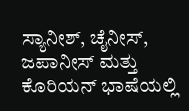ಸ್ಯಾನೀಶ್, ಚೈನೀಸ್, ಜಪಾನೀಸ್ ಮತ್ತು ಕೊರಿಯನ್ ಭಾಷೆಯಲ್ಲಿ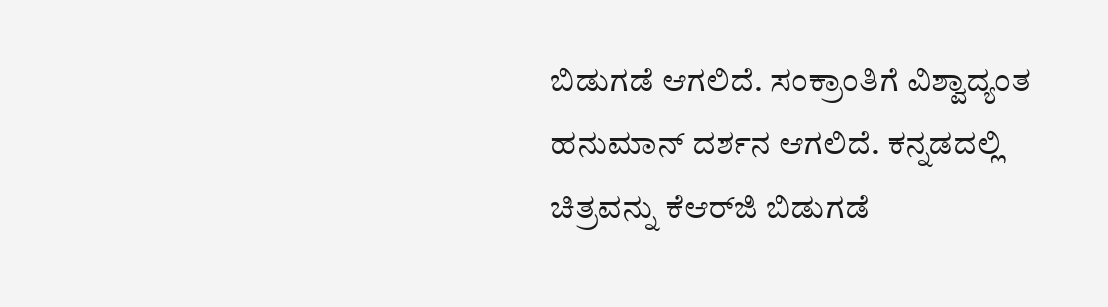ಬಿಡುಗಡೆ ಆಗಲಿದೆ. ಸಂಕ್ರಾಂತಿಗೆ ವಿಶ್ವಾದ್ಯಂತ ಹನುಮಾನ್ ದರ್ಶನ ಆಗಲಿದೆ. ಕನ್ನಡದಲ್ಲಿ ಚಿತ್ರವನ್ನು ಕೆಆರ್‌ಜಿ ಬಿಡುಗಡೆ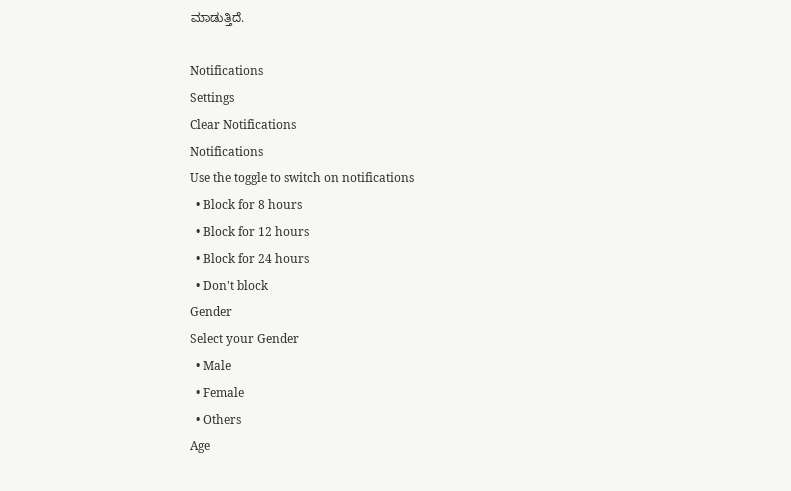ಮಾಡುತ್ತಿದೆ.

Notifications
Settings
Clear Notifications
Notifications
Use the toggle to switch on notifications
  • Block for 8 hours
  • Block for 12 hours
  • Block for 24 hours
  • Don't block
Gender
Select your Gender
  • Male
  • Female
  • Others
Age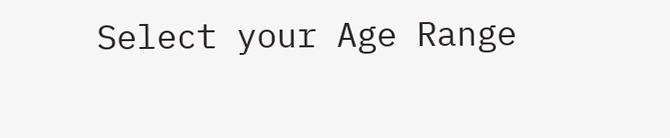Select your Age Range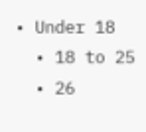• Under 18
  • 18 to 25
  • 26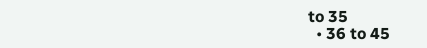to 35
  • 36 to 45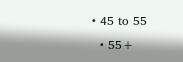• 45 to 55
  • 55+